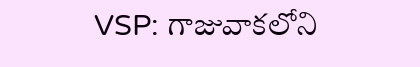VSP: గాజువాకలోని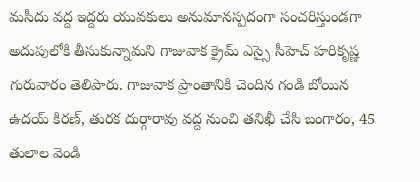మసీదు వద్ద ఇద్దరు యువకులు అనుమానస్పదంగా సంచరిస్తుండగా అదుపులోకి తీసుకున్నామని గాజువాక క్రైమ్ ఎస్సై సీహెచ్ హరికృష్ణ గురువారం తెలిపారు. గాజువాక ప్రాంతానికి చెందిన గండి బోయిన ఉదయ్ కిరణ్, తురక దుర్గారావు వద్ద నుంచి తనిఖీ చేసి బంగారం, 45 తులాల వెండి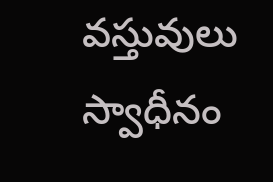వస్తువులు స్వాధీనం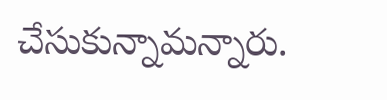చేసుకున్నామన్నారు.